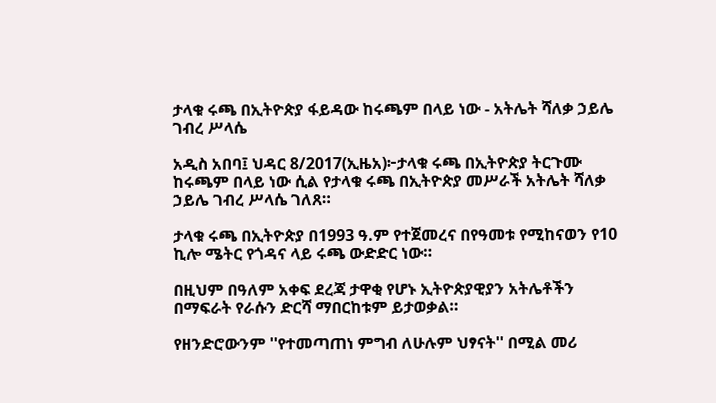ታላቁ ሩጫ በኢትዮጵያ ፋይዳው ከሩጫም በላይ ነው - አትሌት ሻለቃ ኃይሌ ገብረ ሥላሴ

አዲስ አበባ፤ ህዳር 8/2017(ኢዜአ)፦ታላቁ ሩጫ በኢትዮጵያ ትርጉሙ ከሩጫም በላይ ነው ሲል የታላቁ ሩጫ በኢትዮጵያ መሥራች አትሌት ሻለቃ ኃይሌ ገብረ ሥላሴ ገለጸ።

ታላቁ ሩጫ በኢትዮጵያ በ1993 ዓ.ም የተጀመረና በየዓመቱ የሚከናወን የ10 ኪሎ ሜትር የጎዳና ላይ ሩጫ ውድድር ነው።

በዚህም በዓለም አቀፍ ደረጃ ታዋቂ የሆኑ ኢትዮጵያዊያን አትሌቶችን በማፍራት የራሱን ድርሻ ማበርከቱም ይታወቃል።

የዘንድሮውንም ''የተመጣጠነ ምግብ ለሁሉም ህፃናት'' በሚል መሪ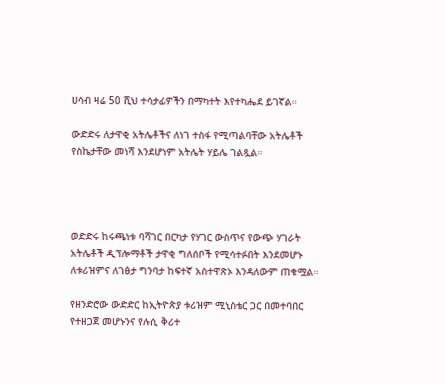ሀሳብ ዛሬ 50 ሺህ ተሳታፊዎችን በማካተት እየተካሔደ ይገኛል።

ውድድሩ ለታዋቂ አትሌቶችና ለነገ ተስፋ የሚጣልባቸው አትሌቶች የስኬታቸው መነሻ እንደሆነም አትሌት ሃይሌ ገልጿል።




ወድድሩ ከሩጫነቱ ባሻገር በርካታ የሃገር ውስጥና የውጭ ሃገራት አትሌቶች ዲፕሎማቶች ታዋቂ ግለሰቦች የሚሳተፉበት እንደመሆኑ ለቱሪዝምና ለገፅታ ግንባታ ከፍተኛ አስተዋጽኦ እንዳለውም ጠቁሟል።

የዘንድሮው ውድድር ከኢትዮጵያ ቱሪዝም ሚኒስቴር ጋር በመተባበር የተዘጋጀ መሆኑንና የሉሲ ቅሪተ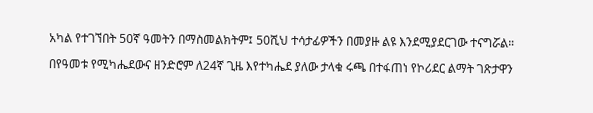አካል የተገኘበት 50ኛ ዓመትን በማስመልክትም፤ 50ሺህ ተሳታፊዎችን በመያዙ ልዩ እንደሚያደርገው ተናግሯል።

በየዓመቱ የሚካሔደውና ዘንድሮም ለ24ኛ ጊዜ እየተካሔደ ያለው ታላቁ ሩጫ በተፋጠነ የኮሪደር ልማት ገጽታዋን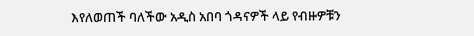እየለወጠች ባለችው አዲስ አበባ ጎዳናዎች ላይ የብዙዎቹን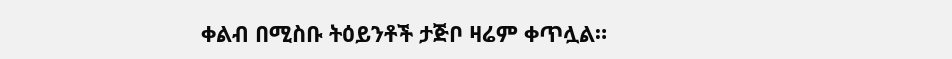ቀልብ በሚስቡ ትዕይንቶች ታጅቦ ዛሬም ቀጥሏል።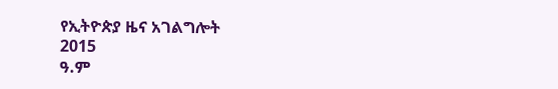የኢትዮጵያ ዜና አገልግሎት
2015
ዓ.ም